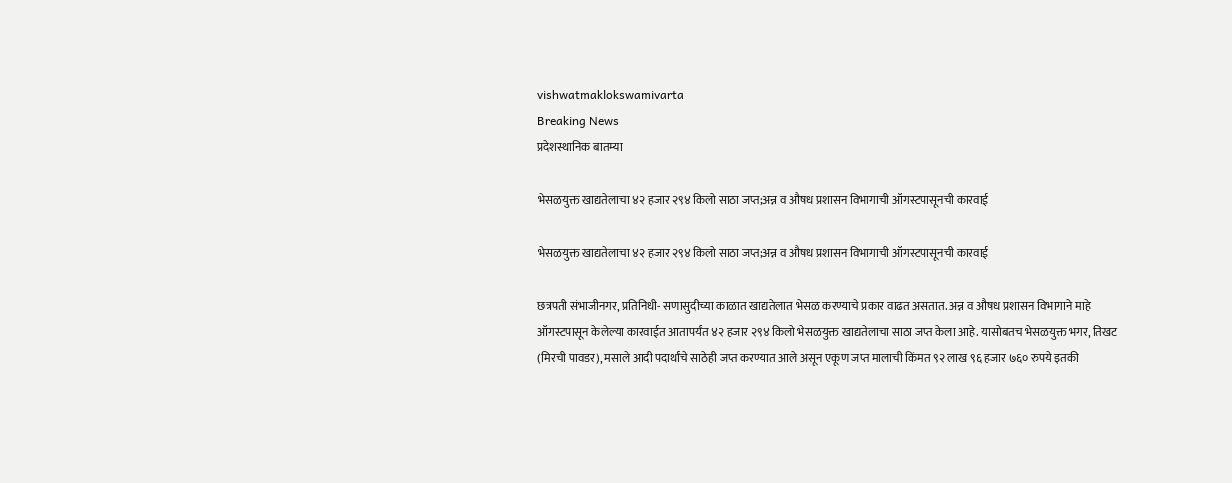vishwatmaklokswamivarta
Breaking News
प्रदेशस्थानिक बातम्या

भेसळयुक्त खाद्यतेलाचा ४२ हजार २९४ किलो साठा जप्त;अन्न व औषध प्रशासन विभागाची ऑगस्टपासूनची कारवाई

भेसळयुक्त खाद्यतेलाचा ४२ हजार २९४ किलो साठा जप्त;अन्न व औषध प्रशासन विभागाची ऑगस्टपासूनची कारवाई

छत्रपती संभाजीनगर, प्रतिनिधी- सणासुदीच्या काळात खाद्यतेलात भेसळ करण्याचे प्रकार वाढत असतात. अन्न व औषध प्रशासन विभागाने माहे ऑगस्टपासून केलेल्या कारवाईत आतापर्यंत ४२ हजार २९४ किलो भेसळयुक्त खाद्यतेलाचा साठा जप्त केला आहे. यासोबतच भेसळयुक्त भगर, तिखट (मिरची पावडर), मसाले आदी पदार्थांचे साठेही जप्त करण्यात आले असून एकूण जप्त मालाची किंमत ९२ लाख ९६ हजार ७६० रुपये इतकी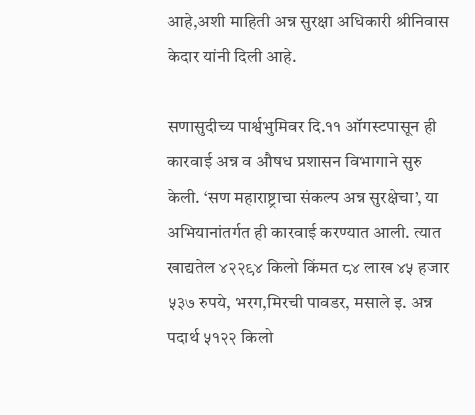आहे,अशी माहिती अन्न सुरक्षा अधिकारी श्रीनिवास केदार यांनी दिली आहे.

सणासुदीच्य पार्श्वभुमिवर दि.११ ऑगस्टपासून ही कारवाई अन्न व औषध प्रशासन विभागाने सुरु केली. ‘सण महाराष्ट्राचा संकल्प अन्न सुरक्षेचा’, या अभियानांतर्गत ही कारवाई करण्यात आली. त्यात खाद्यतेल ४२२९४ किलो किंमत ८४ लाख ४५ हजार ५३७ रुपये, भरग,मिरची पावडर, मसाले इ. अन्न पदार्थ ५१२२ किलो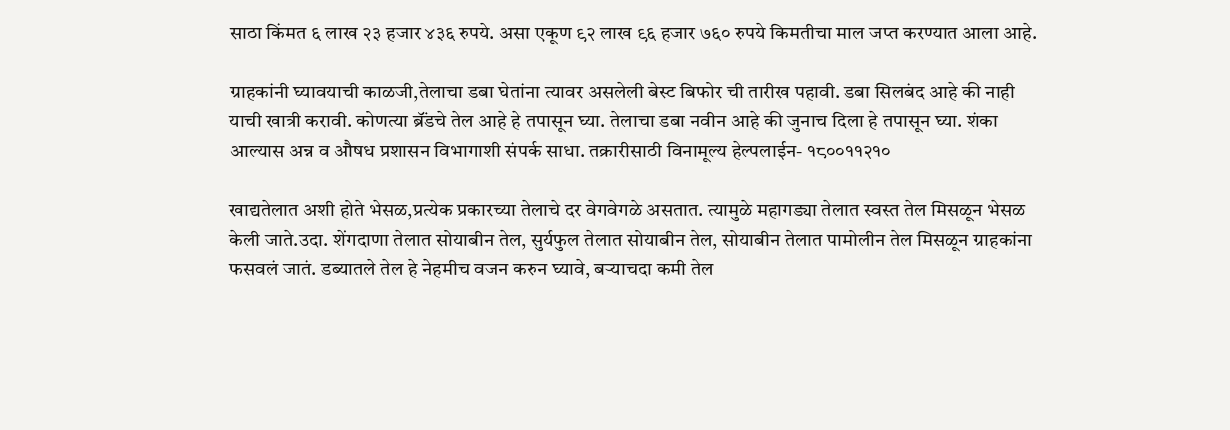साठा किंमत ६ लाख २३ हजार ४३६ रुपये. असा एकूण ९२ लाख ९६ हजार ७६० रुपये किमतीचा माल जप्त करण्यात आला आहे.

ग्राहकांनी घ्यावयाची काळजी,तेलाचा डबा घेतांना त्यावर असलेली बेस्ट बिफोर ची तारीख पहावी. डबा सिलबंद आहे की नाही याची खात्री करावी. कोणत्या ब्रॅंडचे तेल आहे हे तपासून घ्या. तेलाचा डबा नवीन आहे की जुनाच दिला हे तपासून घ्या. शंका आल्यास अन्न व औषध प्रशासन विभागाशी संपर्क साधा. तक्रारीसाठी विनामूल्य हेल्पलाईन- १८००११२१०

खाद्यतेलात अशी होते भेसळ,प्रत्येक प्रकारच्या तेलाचे दर वेगवेगळे असतात. त्यामुळे महागड्या तेलात स्वस्त तेल मिसळून भेसळ केली जाते.उदा. शेंगदाणा तेलात सोयाबीन तेल, सुर्यफुल तेलात सोयाबीन तेल, सोयाबीन तेलात पामोलीन तेल मिसळून ग्राहकांना फसवलं जातं. डब्यातले तेल हे नेहमीच वजन करुन घ्यावे, बऱ्याचदा कमी तेल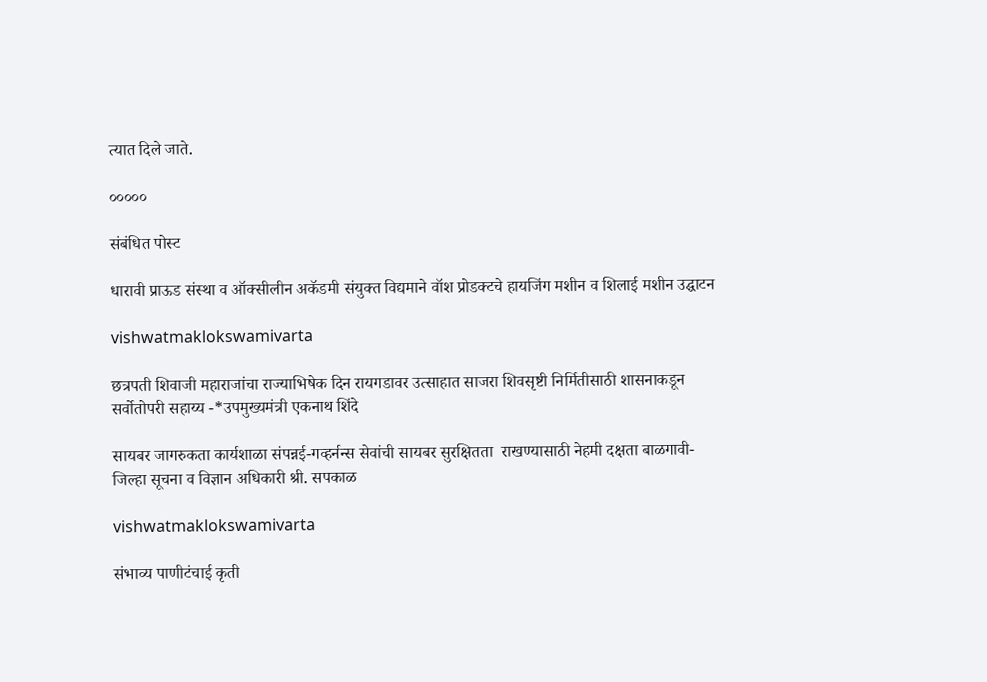त्यात दिले जाते.

०००००

संबंधित पोस्ट

धारावी प्राऊड संस्था व ऑक्सीलीन अकॅडमी संयुक्त विद्यमाने वॉश प्रोडक्टचे हायजिंग मशीन व शिलाई मशीन उद्घाटन

vishwatmaklokswamivarta

छत्रपती शिवाजी महाराजांचा राज्याभिषेक दिन रायगडावर उत्साहात साजरा शिवसृष्टी निर्मितीसाठी शासनाकडून सर्वोतोपरी सहाय्य -*उपमुख्यमंत्री एकनाथ शिंदे

सायबर जागरुकता कार्यशाळा संपन्नई-गव्हर्नन्स सेवांची सायबर सुरक्षितता  राखण्यासाठी नेहमी दक्षता बाळगावी-जिल्हा सूचना व विज्ञान अधिकारी श्री. सपकाळ

vishwatmaklokswamivarta

संभाव्य पाणीटंचाई कृती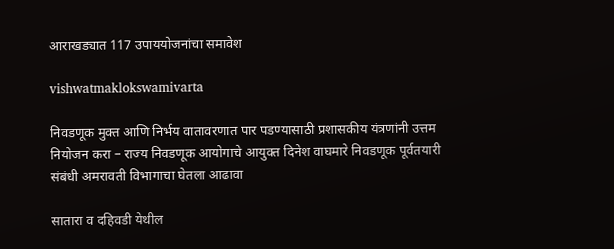आराखड्यात 117 उपाययोजनांचा समावेश

vishwatmaklokswamivarta

निवडणूक मुक्त आणि निर्भय वातावरणात पार पडण्यासाठी प्रशासकीय यंत्रणांनी उत्तम नियोजन करा – राज्य निवडणूक आयोगाचे आयुक्त दिनेश वाघमारे निवडणूक पूर्वतयारी संबंधी अमरावती विभागाचा घेतला आढावा

सातारा व दहिवडी येथील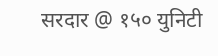सरदार @ १५० युनिटी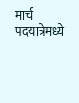मार्च पदयात्रेमध्ये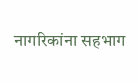नागरिकांना सहभाग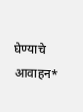घेण्याचे आवाहन*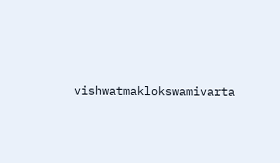vishwatmaklokswamivarta